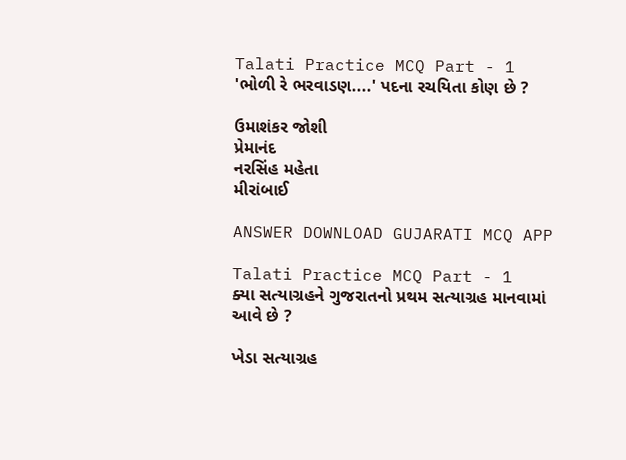Talati Practice MCQ Part - 1
'ભોળી રે ભરવાડણ....' પદના રચયિતા કોણ છે ?

ઉમાશંકર જોશી
પ્રેમાનંદ
નરસિંહ મહેતા
મીરાંબાઈ

ANSWER DOWNLOAD GUJARATI MCQ APP

Talati Practice MCQ Part - 1
ક્યા સત્યાગ્રહને ગુજરાતનો પ્રથમ સત્યાગ્રહ માનવામાં આવે છે ?

ખેડા સત્યાગ્રહ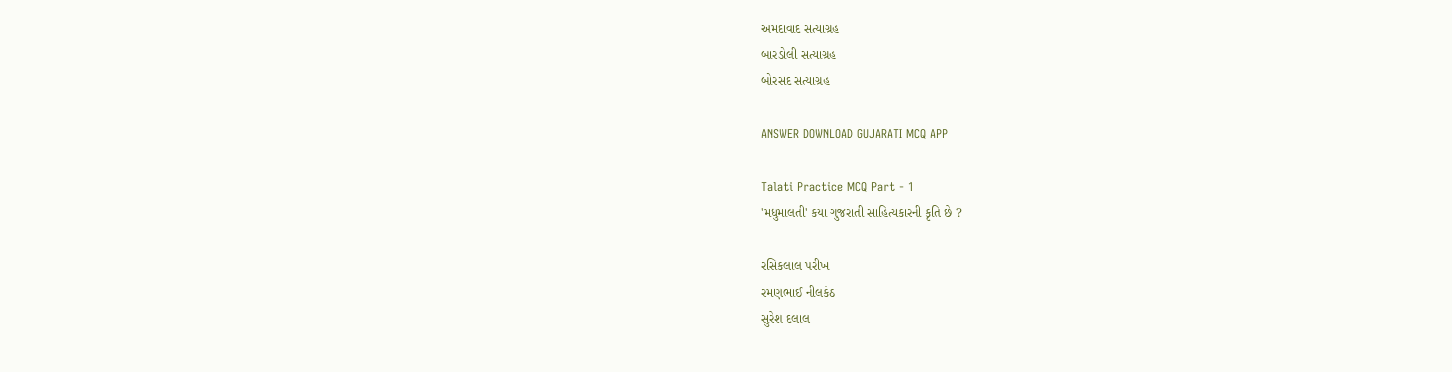અમદાવાદ સત્યાગ્રહ
બારડોલી સત્યાગ્રહ
બોરસદ સત્યાગ્રહ

ANSWER DOWNLOAD GUJARATI MCQ APP

Talati Practice MCQ Part - 1
'મધુમાલતી' કયા ગુજરાતી સાહિત્યકારની કૃતિ છે ?

રસિકલાલ પરીખ
રમણભાઈ નીલકંઠ
સુરેશ દલાલ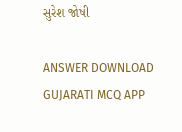સુરેશ જોષી

ANSWER DOWNLOAD GUJARATI MCQ APP